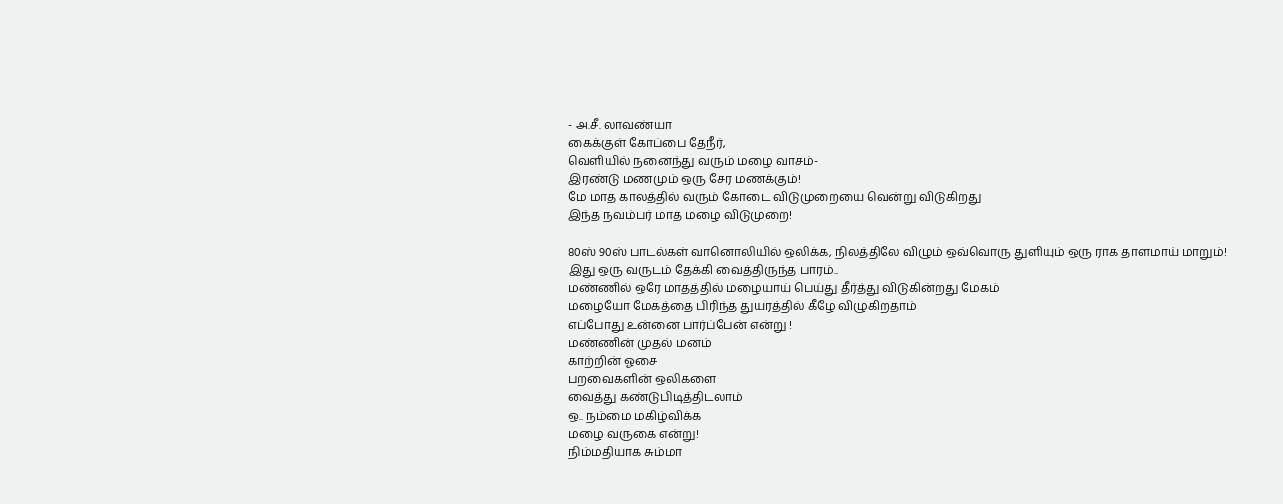- அ.சீ. லாவண்யா
கைக்குள் கோப்பை தேநீர்,
வெளியில் நனைந்து வரும் மழை வாசம்-
இரண்டு மணமும் ஒரு சேர மணக்கும்!
மே மாத காலத்தில் வரும் கோடை விடுமுறையை வென்று விடுகிறது
இந்த நவம்பர் மாத மழை விடுமுறை!

80ஸ் 90ஸ் பாடல்கள் வானொலியில் ஒலிக்க, நிலத்திலே விழும் ஒவ்வொரு துளியும் ஒரு ராக தாளமாய் மாறும்!
இது ஒரு வருடம் தேக்கி வைத்திருந்த பாரம்..
மண்ணில் ஒரே மாதத்தில் மழையாய் பெய்து தீர்த்து விடுகின்றது மேகம்
மழையோ மேகத்தை பிரிந்த துயரத்தில் கீழே விழுகிறதாம்
எப்போது உன்னை பார்ப்பேன் என்று !
மண்ணின் முதல் மனம்
காற்றின் ஓசை
பறவைகளின் ஒலிகளை
வைத்து கண்டுபிடித்திடலாம்
ஒ.. நம்மை மகிழ்விக்க
மழை வருகை என்று!
நிம்மதியாக சும்மா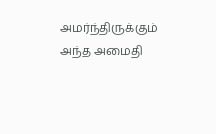அமர்ந்திருக்கும்
அந்த அமைதி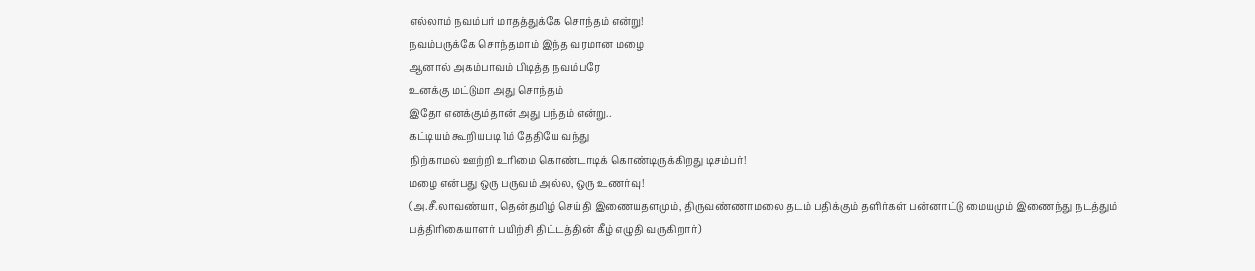எல்லாம் நவம்பர் மாதத்துக்கே சொந்தம் என்று!
நவம்பருக்கே சொந்தமாம் இந்த வரமான மழை
ஆனால் அகம்பாவம் பிடித்த நவம்பரே
உனக்கு மட்டுமா அது சொந்தம்
இதோ எனக்கும்தான் அது பந்தம் என்று..
கட்டியம் கூறியபடி 1ம் தேதியே வந்து
நிற்காமல் ஊற்றி உரிமை கொண்டாடிக் கொண்டிருக்கிறது டிசம்பர்!
மழை என்பது ஒரு பருவம் அல்ல, ஒரு உணர்வு!
(அ.சீ.லாவண்யா, தென்தமிழ் செய்தி இணையதளமும், திருவண்ணாமலை தடம் பதிக்கும் தளிர்கள் பன்னாட்டு மையமும் இணைந்து நடத்தும் பத்திரிகையாளர் பயிற்சி திட்டத்தின் கீழ் எழுதி வருகிறார்)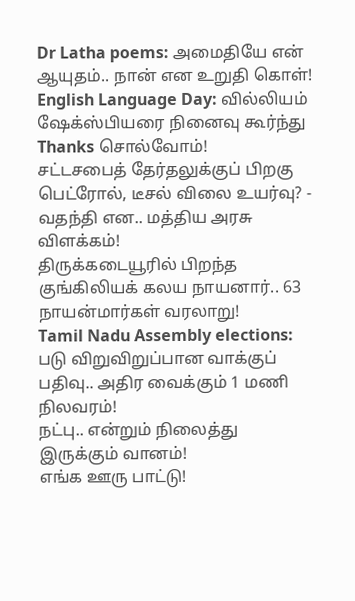Dr Latha poems: அமைதியே என் ஆயுதம்.. நான் என உறுதி கொள்!
English Language Day: வில்லியம் ஷேக்ஸ்பியரை நினைவு கூர்ந்து Thanks சொல்வோம்!
சட்டசபைத் தேர்தலுக்குப் பிறகு பெட்ரோல், டீசல் விலை உயர்வு? - வதந்தி என.. மத்திய அரசு விளக்கம்!
திருக்கடையூரில் பிறந்த குங்கிலியக் கலய நாயனார்.. 63 நாயன்மார்கள் வரலாறு!
Tamil Nadu Assembly elections: படு விறுவிறுப்பான வாக்குப் பதிவு.. அதிர வைக்கும் 1 மணி நிலவரம்!
நட்பு.. என்றும் நிலைத்து இருக்கும் வானம்!
எங்க ஊரு பாட்டு!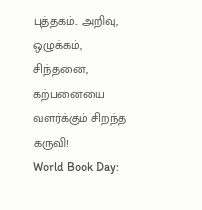புத்தகம்.. அறிவு, ஒழுக்கம், சிந்தனை, கற்பனையை வளர்க்கும் சிறந்த கருவி!
World Book Day: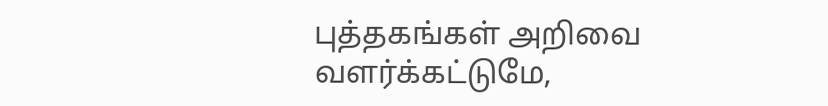புத்தகங்கள் அறிவை வளர்க்கட்டுமே,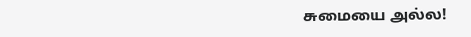சுமையை அல்ல!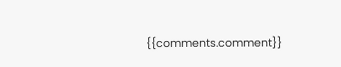{{comments.comment}}